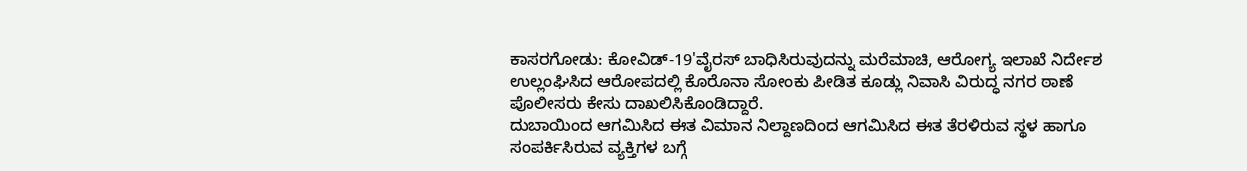ಕಾಸರಗೋಡು: ಕೋವಿಡ್-19'ವೈರಸ್ ಬಾಧಿಸಿರುವುದನ್ನು ಮರೆಮಾಚಿ, ಆರೋಗ್ಯ ಇಲಾಖೆ ನಿರ್ದೇಶ ಉಲ್ಲಂಘಿಸಿದ ಆರೋಪದಲ್ಲಿ ಕೊರೊನಾ ಸೋಂಕು ಪೀಡಿತ ಕೂಡ್ಲು ನಿವಾಸಿ ವಿರುದ್ಧ ನಗರ ಠಾಣೆ ಪೊಲೀಸರು ಕೇಸು ದಾಖಲಿಸಿಕೊಂಡಿದ್ದಾರೆ.
ದುಬಾಯಿಂದ ಆಗಮಿಸಿದ ಈತ ವಿಮಾನ ನಿಲ್ದಾಣದಿಂದ ಆಗಮಿಸಿದ ಈತ ತೆರಳಿರುವ ಸ್ಥಳ ಹಾಗೂ ಸಂಪರ್ಕಿಸಿರುವ ವ್ಯಕ್ತಿಗಳ ಬಗ್ಗೆ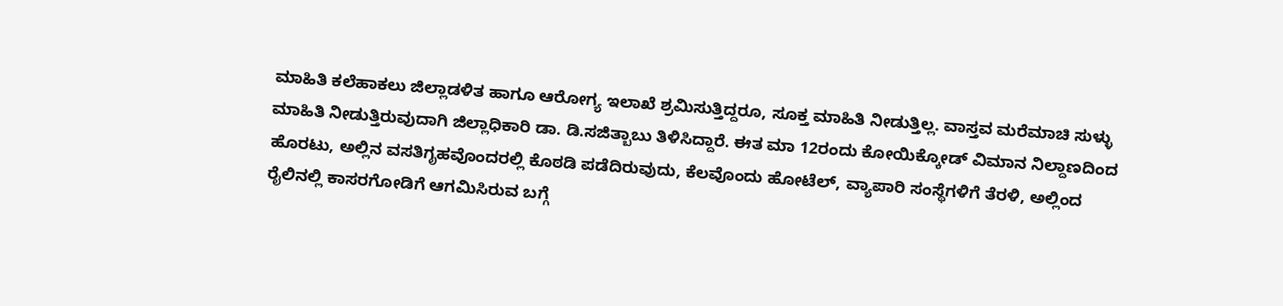ಮಾಹಿತಿ ಕಲೆಹಾಕಲು ಜಿಲ್ಲಾಡಳಿತ ಹಾಗೂ ಆರೋಗ್ಯ ಇಲಾಖೆ ಶ್ರಮಿಸುತ್ತಿದ್ದರೂ, ಸೂಕ್ತ ಮಾಹಿತಿ ನೀಡುತ್ತಿಲ್ಲ. ವಾಸ್ತವ ಮರೆಮಾಚಿ ಸುಳ್ಳು ಮಾಹಿತಿ ನೀಡುತ್ತಿರುವುದಾಗಿ ಜಿಲ್ಲಾಧಿಕಾರಿ ಡಾ. ಡಿ.ಸಜಿತ್ಬಾಬು ತಿಳಿಸಿದ್ದಾರೆ. ಈತ ಮಾ 12ರಂದು ಕೋಯಿಕ್ಕೋಡ್ ವಿಮಾನ ನಿಲ್ದಾಣದಿಂದ ಹೊರಟು, ಅಲ್ಲಿನ ವಸತಿಗೃಹವೊಂದರಲ್ಲಿ ಕೊಠಡಿ ಪಡೆದಿರುವುದು, ಕೆಲವೊಂದು ಹೋಟೆಲ್, ವ್ಯಾಪಾರಿ ಸಂಸ್ಥೆಗಳಿಗೆ ತೆರಳಿ, ಅಲ್ಲಿಂದ ರೈಲಿನಲ್ಲಿ ಕಾಸರಗೋಡಿಗೆ ಆಗಮಿಸಿರುವ ಬಗ್ಗೆ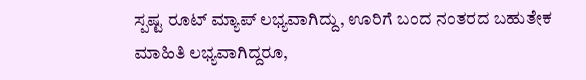ಸ್ಪಷ್ಟ ರೂಟ್ ಮ್ಯಾಪ್ ಲಭ್ಯವಾಗಿದ್ದು, ಊರಿಗೆ ಬಂದ ನಂತರದ ಬಹುತೇಕ ಮಾಹಿತಿ ಲಭ್ಯವಾಗಿದ್ದರೂ,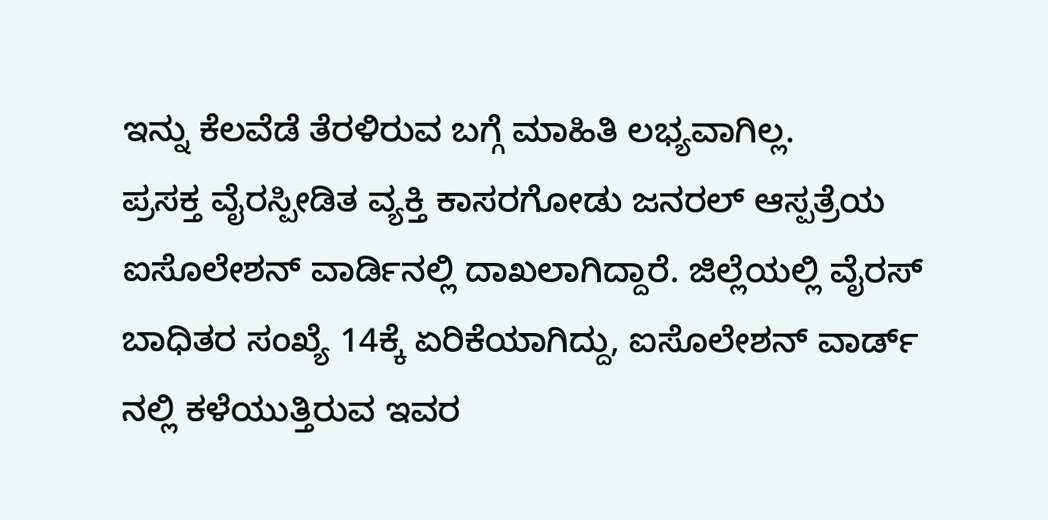ಇನ್ನು ಕೆಲವೆಡೆ ತೆರಳಿರುವ ಬಗ್ಗೆ ಮಾಹಿತಿ ಲಭ್ಯವಾಗಿಲ್ಲ.
ಪ್ರಸಕ್ತ ವೈರಸ್ಪೀಡಿತ ವ್ಯಕ್ತಿ ಕಾಸರಗೋಡು ಜನರಲ್ ಆಸ್ಪತ್ರೆಯ ಐಸೊಲೇಶನ್ ವಾರ್ಡಿನಲ್ಲಿ ದಾಖಲಾಗಿದ್ದಾರೆ. ಜಿಲ್ಲೆಯಲ್ಲಿ ವೈರಸ್ ಬಾಧಿತರ ಸಂಖ್ಯೆ 14ಕ್ಕೆ ಏರಿಕೆಯಾಗಿದ್ದು, ಐಸೊಲೇಶನ್ ವಾರ್ಡ್ ನಲ್ಲಿ ಕಳೆಯುತ್ತಿರುವ ಇವರ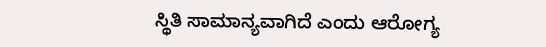ಸ್ಥಿತಿ ಸಾಮಾನ್ಯವಾಗಿದೆ ಎಂದು ಆರೋಗ್ಯ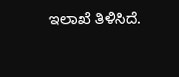ಇಲಾಖೆ ತಿಳಿಸಿದೆ.